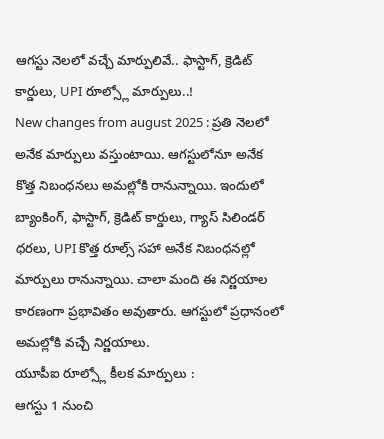ఆగస్టు నెలలో వచ్చే మార్పులివే.. ఫాస్టాగ్, క్రెడిట్ కార్డులు, UPI రూల్స్లో మార్పులు..!
New changes from august 2025 : ప్రతి నెలలో అనేక మార్పులు వస్తుంటాయి. ఆగస్టులోనూ అనేక కొత్త నిబంధనలు అమల్లోకి రానున్నాయి. ఇందులో బ్యాంకింగ్, ఫాస్టాగ్, క్రెడిట్ కార్డులు, గ్యాస్ సిలిండర్ ధరలు, UPI కొత్త రూల్స్ సహా అనేక నిబంధనల్లో మార్పులు రానున్నాయి. చాలా మంది ఈ నిర్ణయాల కారణంగా ప్రభావితం అవుతారు. ఆగస్టులో ప్రధానంలో అమల్లోకి వచ్చే నిర్ణయాలు.
యూపీఐ రూల్స్లో కీలక మార్పులు :
ఆగస్టు 1 నుంచి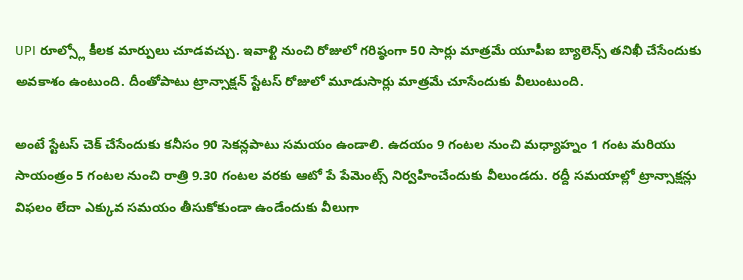UPI రూల్స్లో కీలక మార్పులు చూడవచ్చు. ఇవాళ్టి నుంచి రోజులో గరిష్ఠంగా 50 సార్లు మాత్రమే యూపీఐ బ్యాలెన్స్ తనిఖీ చేసేందుకు అవకాశం ఉంటుంది. దీంతోపాటు ట్రాన్సాక్షన్ స్టేటస్ రోజులో మూడుసార్లు మాత్రమే చూసేందుకు వీలుంటుంది.

అంటే స్టేటస్ చెక్ చేసేందుకు కనీసం 90 సెకన్లపాటు సమయం ఉండాలి. ఉదయం 9 గంటల నుంచి మధ్యాహ్నం 1 గంట మరియు సాయంత్రం 5 గంటల నుంచి రాత్రి 9.30 గంటల వరకు ఆటో పే పేమెంట్స్ నిర్వహించేందుకు వీలుండదు. రద్దీ సమయాల్లో ట్రాన్సాక్షన్లు విఫలం లేదా ఎక్కువ సమయం తీసుకోకుండా ఉండేందుకు వీలుగా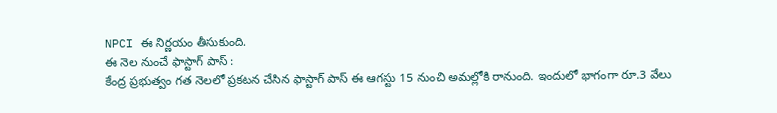NPCI ఈ నిర్ణయం తీసుకుంది.
ఈ నెల నుంచే ఫాస్టాగ్ పాస్ :
కేంద్ర ప్రభుత్వం గత నెలలో ప్రకటన చేసిన ఫాస్టాగ్ పాస్ ఈ ఆగస్టు 15 నుంచి అమల్లోకి రానుంది. ఇందులో భాగంగా రూ.3 వేలు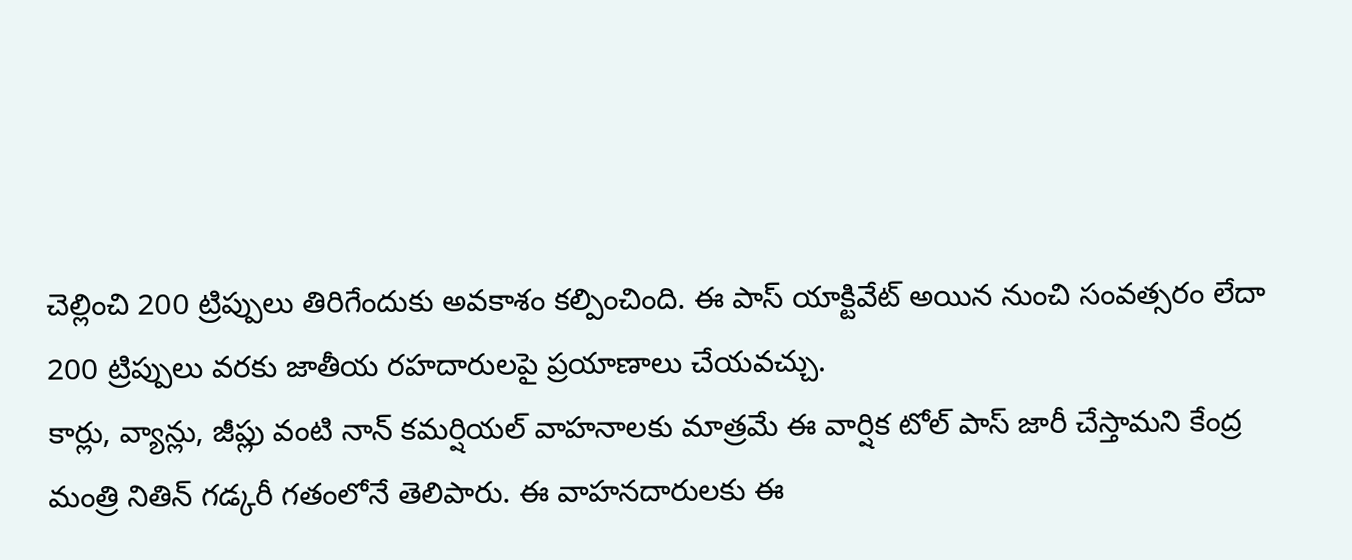చెల్లించి 200 ట్రిప్పులు తిరిగేందుకు అవకాశం కల్పించింది. ఈ పాస్ యాక్టివేట్ అయిన నుంచి సంవత్సరం లేదా 200 ట్రిప్పులు వరకు జాతీయ రహదారులపై ప్రయాణాలు చేయవచ్చు.
కార్లు, వ్యాన్లు, జీప్లు వంటి నాన్ కమర్షియల్ వాహనాలకు మాత్రమే ఈ వార్షిక టోల్ పాస్ జారీ చేస్తామని కేంద్ర మంత్రి నితిన్ గడ్కరీ గతంలోనే తెలిపారు. ఈ వాహనదారులకు ఈ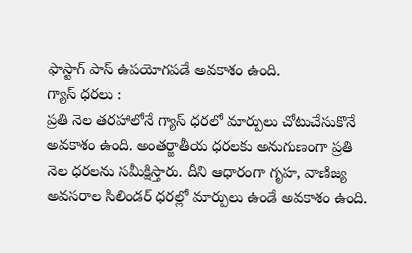ఫాస్టాగ్ పాస్ ఉపయోగపడే అవకాశం ఉంది.
గ్యాస్ ధరలు :
ప్రతి నెల తరహాలోనే గ్యాస్ ధరలో మార్పులు చోటుచేసుకొనే అవకాశం ఉంది. అంతర్జాతీయ ధరలకు అనుగుణంగా ప్రతి నెల ధరలను సమీక్షిస్తారు. దీని ఆధారంగా గృహ, వాణిజ్య అవసరాల సిలిండర్ ధరల్లో మార్పులు ఉండే అవకాశం ఉంది.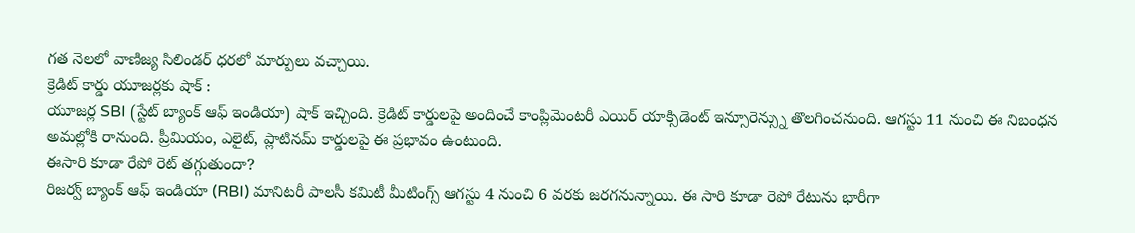గత నెలలో వాణిజ్య సిలిండర్ ధరలో మార్పులు వచ్చాయి.
క్రెడిట్ కార్డు యూజర్లకు షాక్ :
యూజర్ల SBI (స్టేట్ బ్యాంక్ ఆఫ్ ఇండియా) షాక్ ఇచ్చింది. క్రెడిట్ కార్డులపై అందించే కాంప్లిమెంటరీ ఎయిర్ యాక్సిడెంట్ ఇన్సూరెన్స్ను తొలగించనుంది. ఆగస్టు 11 నుంచి ఈ నిబంధన అమల్లోకి రానుంది. ప్రీమియం, ఎలైట్, ప్లాటినమ్ కార్డులపై ఈ ప్రభావం ఉంటుంది.
ఈసారి కూడా రేపో రెట్ తగ్గుతుందా?
రిజర్వ్ బ్యాంక్ ఆఫ్ ఇండియా (RBI) మానిటరీ పాలసీ కమిటీ మీటింగ్స్ ఆగస్టు 4 నుంచి 6 వరకు జరగనున్నాయి. ఈ సారి కూడా రెపో రేటును భారీగా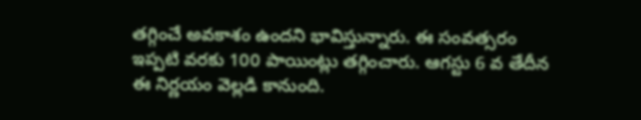తగ్గించే అవకాశం ఉందని భావిస్తున్నారు. ఈ సంవత్సరం ఇప్పటి వరకు 100 పాయింట్లు తగ్గించారు. ఆగస్టు 6 వ తేదీన ఈ నిర్ణయం వెల్లడి కానుంది.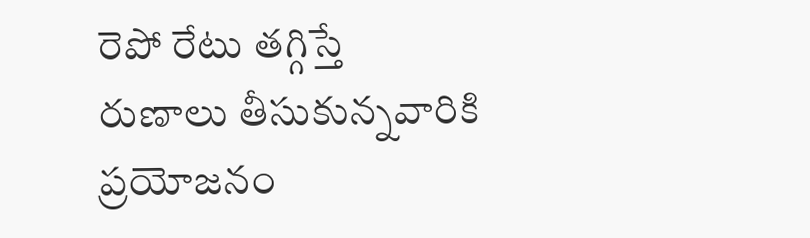రెపో రేటు తగ్గిస్తే రుణాలు తీసుకున్నవారికి ప్రయోజనం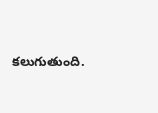కలుగుతుంది.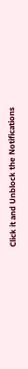Click it and Unblock the Notifications